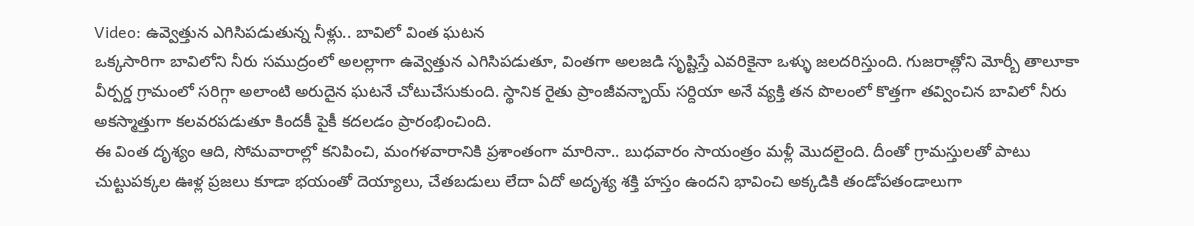Video: ఉవ్వెత్తున ఎగిసిపడుతున్న నీళ్లు.. బావిలో వింత ఘటన
ఒక్కసారిగా బావిలోని నీరు సముద్రంలో అలల్లాగా ఉవ్వెత్తున ఎగిసిపడుతూ, వింతగా అలజడి సృష్టిస్తే ఎవరికైనా ఒళ్ళు జలదరిస్తుంది. గుజరాత్లోని మోర్బీ తాలూకా వీర్పర్డ గ్రామంలో సరిగ్గా అలాంటి అరుదైన ఘటనే చోటుచేసుకుంది. స్థానిక రైతు ప్రాంజీవన్భాయ్ సర్దియా అనే వ్యక్తి తన పొలంలో కొత్తగా తవ్వించిన బావిలో నీరు అకస్మాత్తుగా కలవరపడుతూ కిందకీ పైకీ కదలడం ప్రారంభించింది.
ఈ వింత దృశ్యం ఆది, సోమవారాల్లో కనిపించి, మంగళవారానికి ప్రశాంతంగా మారినా.. బుధవారం సాయంత్రం మళ్లీ మొదలైంది. దీంతో గ్రామస్తులతో పాటు చుట్టుపక్కల ఊళ్ల ప్రజలు కూడా భయంతో దెయ్యాలు, చేతబడులు లేదా ఏదో అదృశ్య శక్తి హస్తం ఉందని భావించి అక్కడికి తండోపతండాలుగా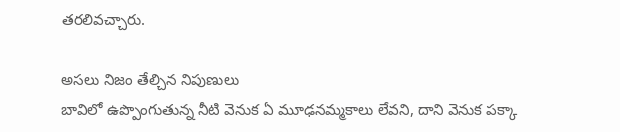తరలివచ్చారు.

అసలు నిజం తేల్చిన నిపుణులు
బావిలో ఉప్పొంగుతున్న నీటి వెనుక ఏ మూఢనమ్మకాలు లేవని, దాని వెనుక పక్కా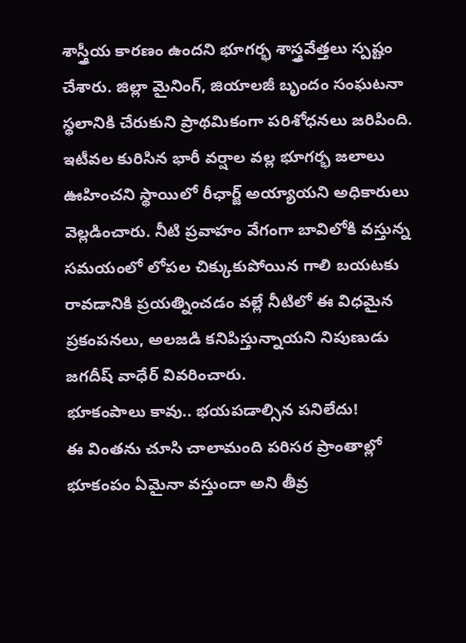శాస్త్రీయ కారణం ఉందని భూగర్భ శాస్త్రవేత్తలు స్పష్టం చేశారు. జిల్లా మైనింగ్, జియాలజీ బృందం సంఘటనా స్థలానికి చేరుకుని ప్రాథమికంగా పరిశోధనలు జరిపింది. ఇటీవల కురిసిన భారీ వర్షాల వల్ల భూగర్భ జలాలు ఊహించని స్థాయిలో రీఛార్జ్ అయ్యాయని అధికారులు వెల్లడించారు. నీటి ప్రవాహం వేగంగా బావిలోకి వస్తున్న సమయంలో లోపల చిక్కుకుపోయిన గాలి బయటకు రావడానికి ప్రయత్నించడం వల్లే నీటిలో ఈ విధమైన ప్రకంపనలు, అలజడి కనిపిస్తున్నాయని నిపుణుడు జగదీష్ వాధేర్ వివరించారు.
భూకంపాలు కావు.. భయపడాల్సిన పనిలేదు!
ఈ వింతను చూసి చాలామంది పరిసర ప్రాంతాల్లో భూకంపం ఏమైనా వస్తుందా అని తీవ్ర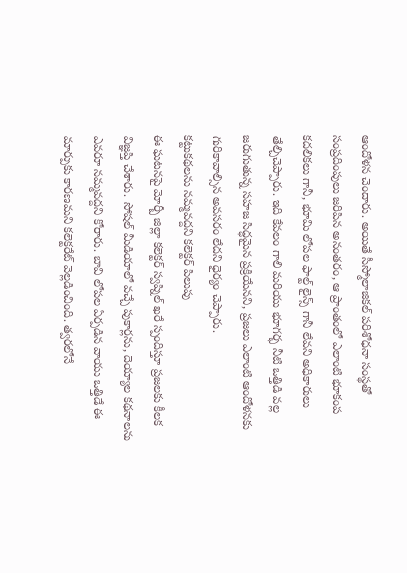ఆందోళన చెందారు. అయితే సీస్మోలాజికల్ పరిశోధనా సంస్థతో సంప్రదింపులు జరిపిన అనంతరం, ఆ ప్రాంతంలో ఎలాంటి భూకంప కదలికలు గానీ, భూమి లోపల ఫాల్ట్ లైన్స్ గానీ లేవని అధికారులు తేల్చిచెప్పారు. ఇది కేవలం గాలి మరియు భూగర్భ నీటి ఒత్తిడి వల్ల జరుగుతున్న సహజ సిద్ధమైన ప్రక్రియేనని, ప్రజలు ఎలాంటి ఆందోళనకు గురికావాల్సిన అవసరం లేదని ధైర్యం చెప్పారు.
కట్టుకథలను నమ్మవద్దని కలెక్టర్ పిలుపు
ఈ ఘటనపై మోర్బీ జిల్లా కలెక్టర్ స్వప్నిల్ ఖరే స్పందిస్తూ ప్రజలకు కీలక విజ్ఞప్తి చేశారు. సోషల్ మీడియాలో వచ్చే పుకార్లను, దెయ్యాల కథనాలను ఎవరూ నమ్మవద్దని కోరారు. బావి లోపల ఏర్పడిన వాయు ఒత్తిడే ఈ మార్పుకు కారణమని కలెక్టరేట్ వెల్లడించింది. త్వరలోనే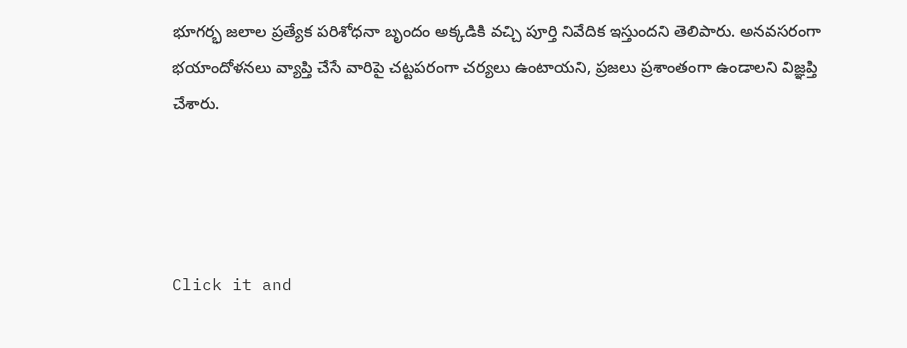భూగర్భ జలాల ప్రత్యేక పరిశోధనా బృందం అక్కడికి వచ్చి పూర్తి నివేదిక ఇస్తుందని తెలిపారు. అనవసరంగా భయాందోళనలు వ్యాప్తి చేసే వారిపై చట్టపరంగా చర్యలు ఉంటాయని, ప్రజలు ప్రశాంతంగా ఉండాలని విజ్ఞప్తి చేశారు.




Click it and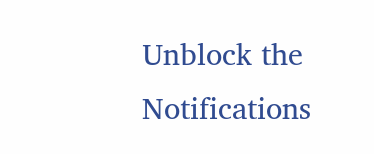Unblock the Notifications